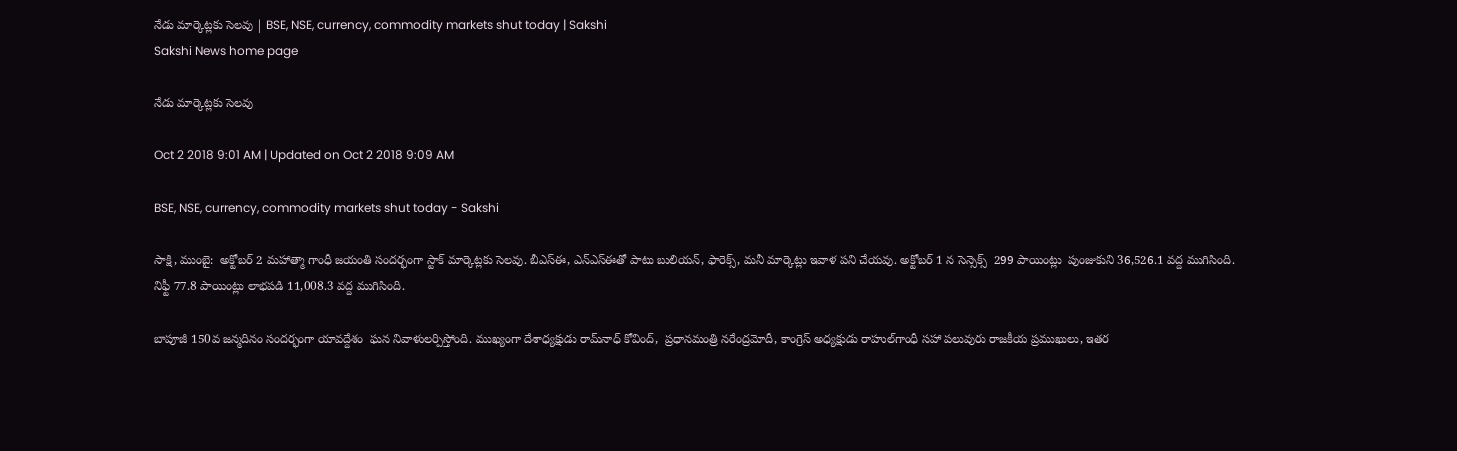నేడు మార్కెట్లకు సెలవు | BSE, NSE, currency, commodity markets shut today | Sakshi
Sakshi News home page

నేడు మార్కెట్లకు సెలవు

Oct 2 2018 9:01 AM | Updated on Oct 2 2018 9:09 AM

BSE, NSE, currency, commodity markets shut today - Sakshi

సాక్షి, ముంబై:  అక్టోబర్‌ 2 మహాత్మా గాంధీ జయంతి సందర్భంగా స్టాక్‌ మార్కెట్లకు సెలవు. బీఎస్‌ఈ, ఎన్‌ఎస్ఈతో పాటు బులియన్‌, ఫారెక్స్‌, మనీ మార్కెట్లు ఇవాళ పని చేయవు. అక్టోబర్ 1 న సెన్సెక్స్‌  299 పాయింట్లు  పుంజుకుని 36,526.1 వద్ద ముగిసింది. నిఫ్టీ 77.8 పాయింట్లు లాభపడి 11,008.3 వద్ద ముగిసింది.

బాపూజీ 150వ జన్మదినం సందర్భంగా యావద్దేశం  ఘన నివాళులర్పిస్తోంది. ముఖ్యంగా దేశాధ్యక్షుడు రామ్‌నాధ్‌ కోవింద్‌,  ప్రధానమంత్రి నరేంద్రమోదీ, కాంగ్రెస్‌ అధ్యక్షుడు రాహుల్‌గాంధీ సహా పలువురు రాజకీయ ప్రముఖులు, ఇతర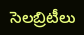సెలబ్రిటీలు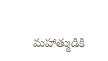మహాత్ముడికి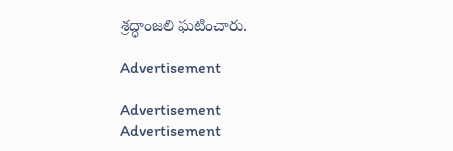శ్రద్ధాంజలి ఘటించారు.

Advertisement

Advertisement
Advertisement